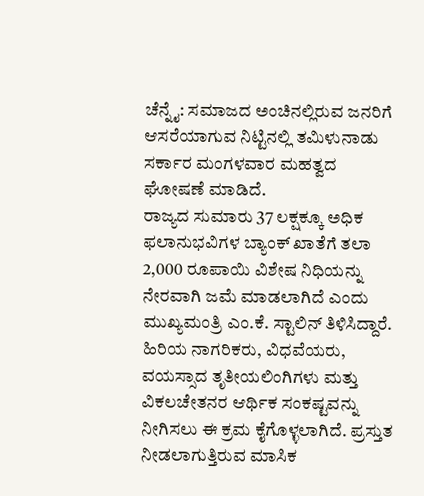ಚೆನ್ನೈ: ಸಮಾಜದ ಅಂಚಿನಲ್ಲಿರುವ ಜನರಿಗೆ ಆಸರೆಯಾಗುವ ನಿಟ್ಟಿನಲ್ಲಿ ತಮಿಳುನಾಡು ಸರ್ಕಾರ ಮಂಗಳವಾರ ಮಹತ್ವದ ಘೋಷಣೆ ಮಾಡಿದೆ.
ರಾಜ್ಯದ ಸುಮಾರು 37 ಲಕ್ಷಕ್ಕೂ ಅಧಿಕ ಫಲಾನುಭವಿಗಳ ಬ್ಯಾಂಕ್ ಖಾತೆಗೆ ತಲಾ 2,000 ರೂಪಾಯಿ ವಿಶೇಷ ನಿಧಿಯನ್ನು ನೇರವಾಗಿ ಜಮೆ ಮಾಡಲಾಗಿದೆ ಎಂದು ಮುಖ್ಯಮಂತ್ರಿ ಎಂ.ಕೆ. ಸ್ಟಾಲಿನ್ ತಿಳಿಸಿದ್ದಾರೆ.
ಹಿರಿಯ ನಾಗರಿಕರು, ವಿಧವೆಯರು, ವಯಸ್ಸಾದ ತೃತೀಯಲಿಂಗಿಗಳು ಮತ್ತು ವಿಕಲಚೇತನರ ಆರ್ಥಿಕ ಸಂಕಷ್ಟವನ್ನು ನೀಗಿಸಲು ಈ ಕ್ರಮ ಕೈಗೊಳ್ಳಲಾಗಿದೆ. ಪ್ರಸ್ತುತ ನೀಡಲಾಗುತ್ತಿರುವ ಮಾಸಿಕ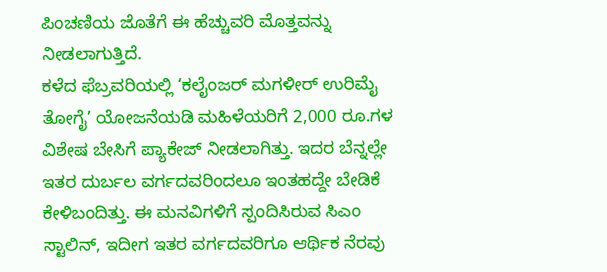ಪಿಂಚಣಿಯ ಜೊತೆಗೆ ಈ ಹೆಚ್ಚುವರಿ ಮೊತ್ತವನ್ನು ನೀಡಲಾಗುತ್ತಿದೆ.
ಕಳೆದ ಫೆಬ್ರವರಿಯಲ್ಲಿ ‘ಕಲೈಂಜರ್ ಮಗಳೀರ್ ಉರಿಮೈ ತೋಗೈ’ ಯೋಜನೆಯಡಿ ಮಹಿಳೆಯರಿಗೆ 2,000 ರೂ.ಗಳ ವಿಶೇಷ ಬೇಸಿಗೆ ಪ್ಯಾಕೇಜ್ ನೀಡಲಾಗಿತ್ತು. ಇದರ ಬೆನ್ನಲ್ಲೇ ಇತರ ದುರ್ಬಲ ವರ್ಗದವರಿಂದಲೂ ಇಂತಹದ್ದೇ ಬೇಡಿಕೆ ಕೇಳಿಬಂದಿತ್ತು. ಈ ಮನವಿಗಳಿಗೆ ಸ್ಪಂದಿಸಿರುವ ಸಿಎಂ ಸ್ಟಾಲಿನ್, ಇದೀಗ ಇತರ ವರ್ಗದವರಿಗೂ ಆರ್ಥಿಕ ನೆರವು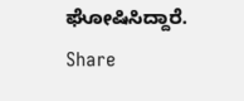ಘೋಷಿಸಿದ್ದಾರೆ.
Share